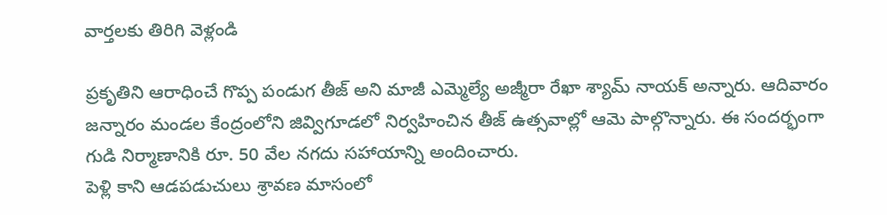వార్తలకు తిరిగి వెళ్లండి

ప్రకృతిని ఆరాధించే గొప్ప పండుగ తీజ్ అని మాజీ ఎమ్మెల్యే అజ్మీరా రేఖా శ్యామ్ నాయక్ అన్నారు. ఆదివారం జన్నారం మండల కేంద్రంలోని జివ్విగూడలో నిర్వహించిన తీజ్ ఉత్సవాల్లో ఆమె పాల్గొన్నారు. ఈ సందర్భంగా గుడి నిర్మాణానికి రూ. 50 వేల నగదు సహాయాన్ని అందించారు.
పెళ్లి కాని ఆడపడుచులు శ్రావణ మాసంలో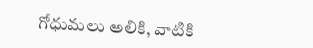గోధుమలు అలికి, వాటికి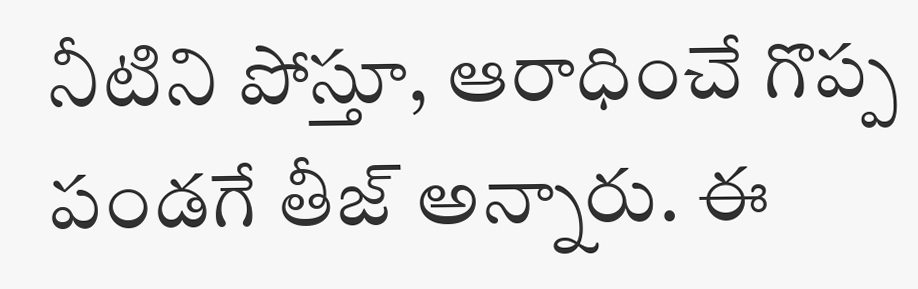నీటిని పోస్తూ, ఆరాధించే గొప్ప పండగే తీజ్ అన్నారు. ఈ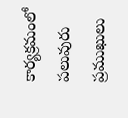కార్యక్రమంలో పలువురు ప్రముఖులు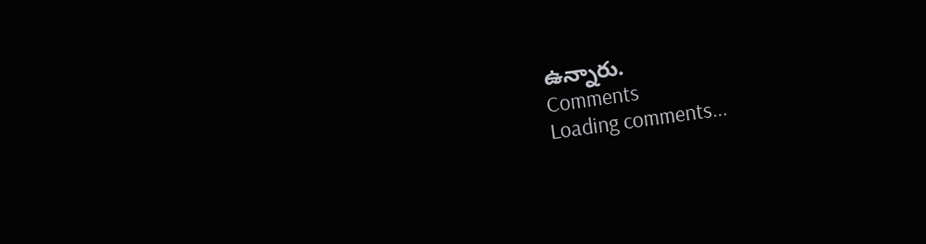ఉన్నారు.
Comments
Loading comments...